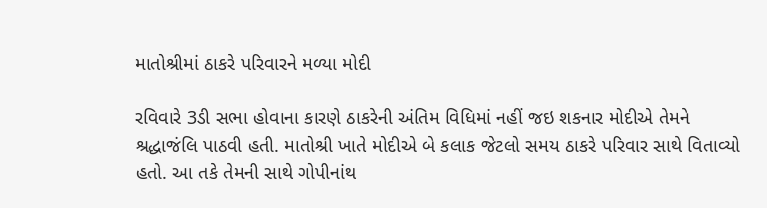માતોશ્રીમાં ઠાકરે પરિવારને મળ્યા મોદી

રવિવારે 3ડી સભા હોવાના કારણે ઠાકરેની અંતિમ વિધિમાં નહીં જઇ શકનાર મોદીએ તેમને શ્રદ્ધાજંલિ પાઠવી હતી. માતોશ્રી ખાતે મોદીએ બે કલાક જેટલો સમય ઠાકરે પરિવાર સાથે વિતાવ્યો હતો. આ તકે તેમની સાથે ગોપીનાંથ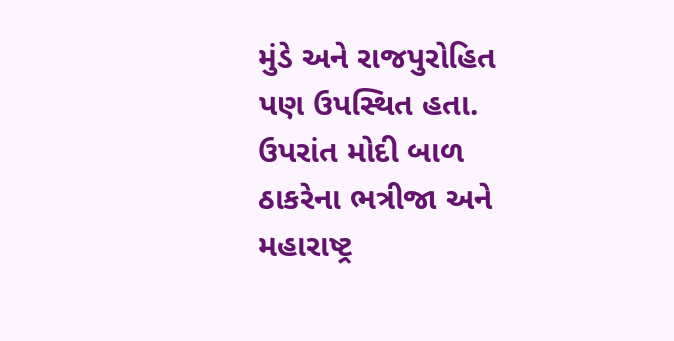મુંડે અને રાજપુરોહિત પણ ઉપસ્થિત હતા.
ઉપરાંત મોદી બાળ ઠાકરેના ભત્રીજા અને મહારાષ્ટ્ર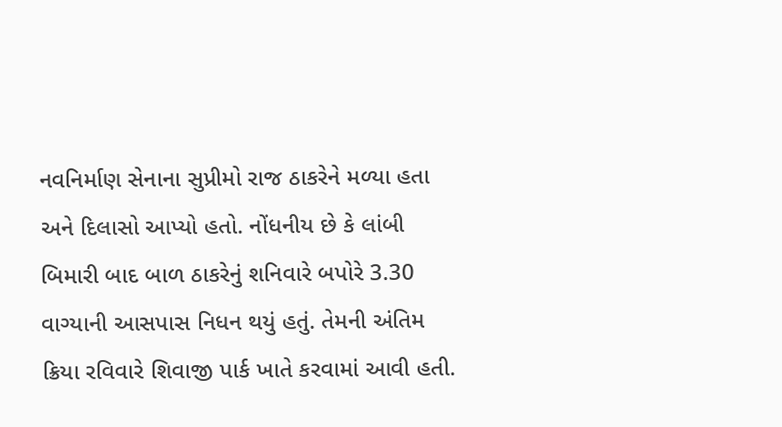નવનિર્માણ સેનાના સુપ્રીમો રાજ ઠાકરેને મળ્યા હતા અને દિલાસો આપ્યો હતો. નોંધનીય છે કે લાંબી બિમારી બાદ બાળ ઠાકરેનું શનિવારે બપોરે 3.30 વાગ્યાની આસપાસ નિધન થયું હતું. તેમની અંતિમ ક્રિયા રવિવારે શિવાજી પાર્ક ખાતે કરવામાં આવી હતી.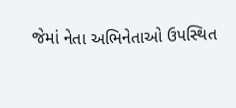જેમાં નેતા અભિનેતાઓ ઉપસ્થિત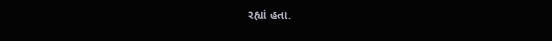રહ્યાં હતા.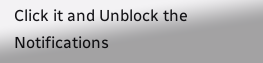Click it and Unblock the Notifications